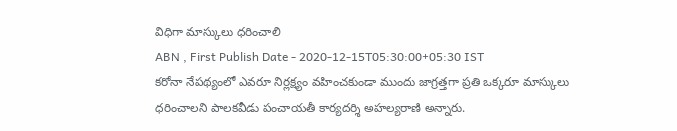విధిగా మాస్కులు ధరించాలి
ABN , First Publish Date - 2020-12-15T05:30:00+05:30 IST
కరోనా నేపథ్యంలో ఎవరూ నిర్లక్ష్యం వహించకుండా ముందు జాగ్రత్తగా ప్రతి ఒక్కరూ మాస్కులు ధరించాలని పాలకవీడు పంచాయతీ కార్యదర్శి అహల్యరాణి అన్నారు.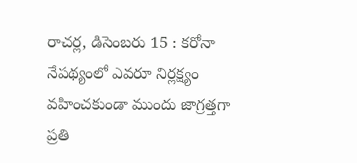రాచర్ల, డిసెంబరు 15 : కరోనా నేపథ్యంలో ఎవరూ నిర్లక్ష్యం వహించకుండా ముందు జాగ్రత్తగా ప్రతి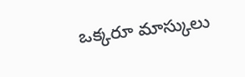ఒక్కరూ మాస్కులు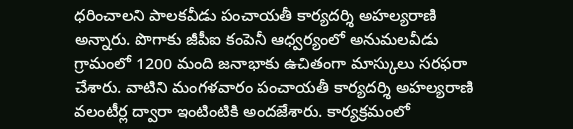ధరించాలని పాలకవీడు పంచాయతీ కార్యదర్శి అహల్యరాణి అన్నారు. పొగాకు జీపీఐ కంపెనీ ఆధ్వర్యంలో అనుమలవీడు గ్రామంలో 1200 మంది జనాభాకు ఉచితంగా మాస్కులు సరఫరా చేశారు. వాటిని మంగళవారం పంచాయతీ కార్యదర్శి అహల్యరాణి వలంటీర్ల ద్వారా ఇంటింటికి అందజేశారు. కార్యక్రమంలో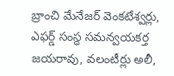బ్రాంచి మేనేజర్ వెంకటేశ్వర్లు, ఎఫర్డ్ సంస్థ సమన్వయకర్త జయరావు, వలంటీర్లు అలీ,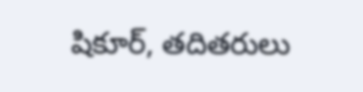షికూర్, తదితరులు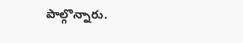పాల్గొన్నారు.